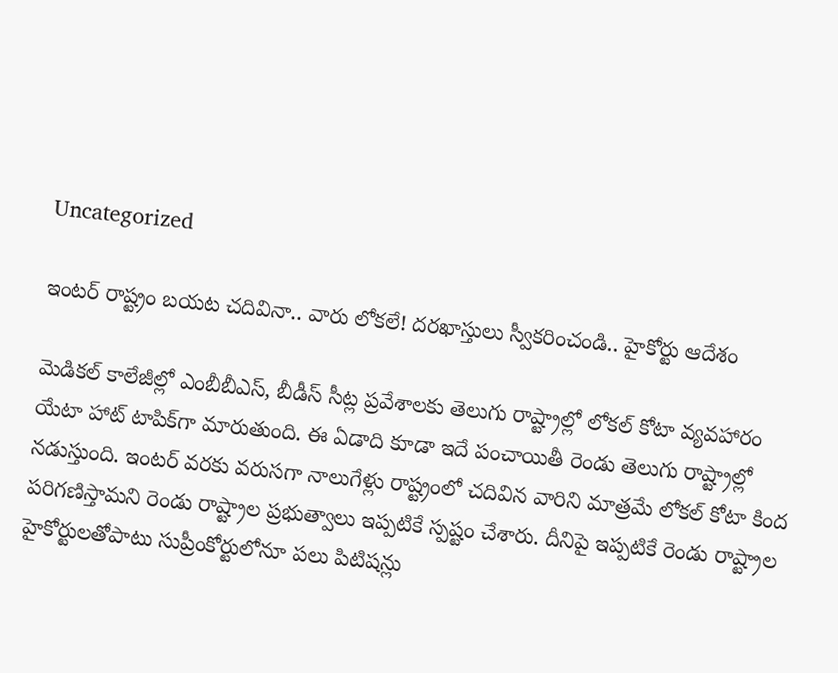Uncategorized

ఇంటర్‌ రాష్ట్రం బయట చదివినా.. వారు లోకలే! దరఖాస్తులు స్వీకరించండి.. హైకోర్టు ఆదేశం

మెడికల్ కాలేజీల్లో ఎంబీబీఎస్‌, బీడీస్‌ సీట్ల ప్రవేశాలకు తెలుగు రాష్ట్రాల్లో లోకల్‌ కోటా వ్యవహారం యేటా హాట్‌ టాపిక్‌గా మారుతుంది. ఈ ఏడాది కూడా ఇదే పంచాయితీ రెండు తెలుగు రాష్ట్రాల్లో నడుస్తుంది. ఇంటర్‌ వరకు వరుసగా నాలుగేళ్లు రాష్ట్రంలో చదివిన వారిని మాత్రమే లోకల్ కోటా కింద పరిగణిస్తామని రెండు రాష్ట్రాల ప్రభుత్వాలు ఇప్పటికే స్పష్టం చేశారు. దీనిపై ఇప్పటికే రెండు రాష్ట్రాల హైకోర్టులతోపాటు సుప్రీంకోర్టులోనూ పలు పిటిషన్లు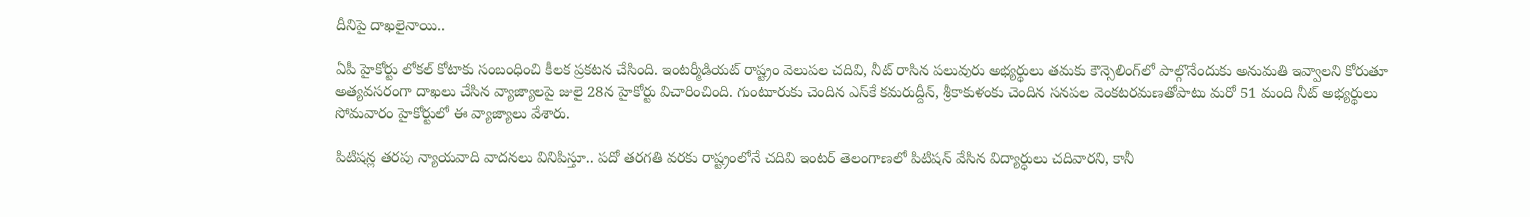దీనిపై దాఖలైనాయి..

ఏపీ హైకోర్టు లోకల్ కోటాకు సంబంధించి కీలక ప్రకటన చేసింది. ఇంటర్మీడియట్‌ రాష్ట్రం వెలుపల చదివి, నీట్‌ రాసిన పలువురు అభ్యర్థులు తమకు కౌన్సెలింగ్‌లో పాల్గొనేందుకు అనుమతి ఇవ్వాలని కోరుతూ అత్యవసరంగా దాఖలు చేసిన వ్యాజ్యాలపై జులై 28న హైకోర్టు విచారించింది. గుంటూరుకు చెందిన ఎస్‌కే కమరుద్దీన్, శ్రీకాకుళంకు చెందిన సనపల వెంకటరమణతోపాటు మరో 51 మంది నీట్‌ అభ్యర్థులు సోమవారం హైకోర్టులో ఈ వ్యాజ్యాలు వేశారు.

పిటిషన్ల తరపు న్యాయవాది వాదనలు వినిపిస్తూ.. పదో తరగతి వరకు రాష్ట్రంలోనే చదివి ఇంటర్‌ తెలంగాణలో పిటిషన్‌ వేసిన విద్యార్ధులు చదివారని, కానీ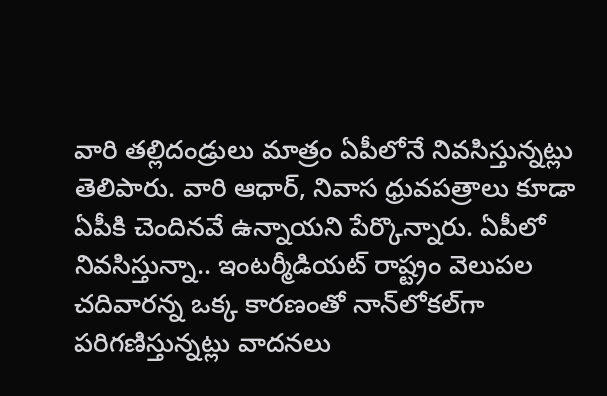వారి తల్లిదండ్రులు మాత్రం ఏపీలోనే నివసిస్తున్నట్లు తెలిపారు. వారి ఆధార్, నివాస ధ్రువపత్రాలు కూడా ఏపీకి చెందినవే ఉన్నాయని పేర్కొన్నారు. ఏపీలో నివసిస్తున్నా.. ఇంటర్మీడియట్‌ రాష్ట్రం వెలుపల చదివారన్న ఒక్క కారణంతో నాన్‌లోకల్‌గా పరిగణిస్తున్నట్లు వాదనలు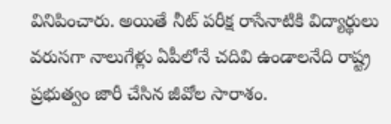వినిపించారు. అయితే నీట్‌ పరీక్ష రాసేనాటికి విద్యార్థులు వరుసగా నాలుగేళ్లు ఏపీలోనే చదివి ఉండాలనేది రాష్ట్ర ప్రభుత్వం జారీ చేసిన జీవోల సారాశం.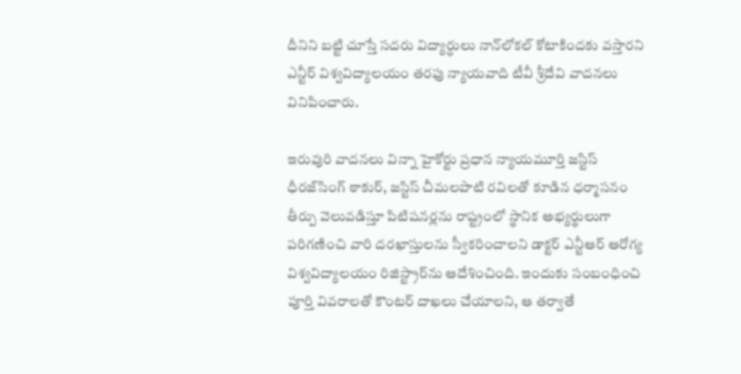దీనిని బట్టి చూస్తే సదరు విద్యార్ధులు నాన్‌లోకల్‌ కోటాకిందకు వస్తారని ఎన్టీర్‌ విశ్వవిద్యాలయం తరఫు న్యాయవాది టీవీ శ్రీదేవి వాదనలు వినిపించారు.

ఇరువురి వాదనలు విన్నా హైకోర్టు ప్రధాన న్యాయమూర్తి జస్టిస్‌ ధీరజ్‌సింగ్‌ ఠాకుర్, జస్టిస్‌ చీమలపాటి రవిలతో కూడిన ధర్మాసనం తీర్పు వెలువడిస్తూ పిటిషనర్లను రాష్ట్రంలో స్థానిక అభ్యర్థులుగా పరిగణించి వారి దరఖాస్తులను స్వీకరించాలని డాక్టర్‌ ఎన్టీఆర్‌ ఆరోగ్య విశ్వవిద్యాలయం రిజిస్ట్రార్‌ను ఆదేశించింది. ఇందుకు సంబంధించి పూర్తి వివరాలతో కౌంటర్‌ దాఖలు చేయాలని, ఆ తర్వాతే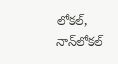లోకల్, నాన్‌లోకల్‌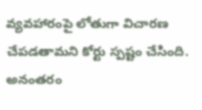వ్యవహారంపై లోతుగా విచారణ చేపడతామని కోర్టు స్పష్టం చేసింది. అనంతరం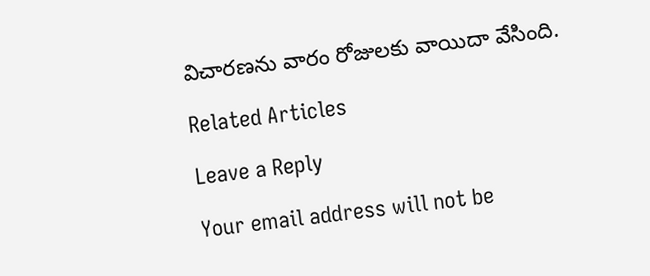విచారణను వారం రోజులకు వాయిదా వేసింది.

Related Articles

Leave a Reply

Your email address will not be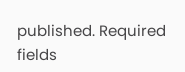published. Required fields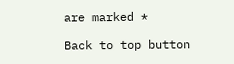are marked *

Back to top button